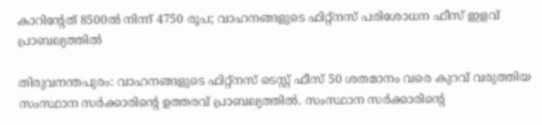കാറിന്റേത് 8500ല്‍ നിന്ന് 4750 രൂപ; വാഹനങ്ങളുടെ ഫിറ്റ്‌നസ് പരിശോധന ഫീസ് ഇളവ് പ്രാബല്യത്തില്‍

തിരുവനന്തപുരം: വാഹനങ്ങളുടെ ഫിറ്റ്നസ് ടെസ്റ്റ് ഫീസ് 50 ശതമാനം വരെ കുറവ് വരുത്തിയ സംസ്ഥാന സര്‍ക്കാരിന്റെ ഉത്തരവ് പ്രാബല്യത്തില്‍. സംസ്ഥാന സര്‍ക്കാരിന്റെ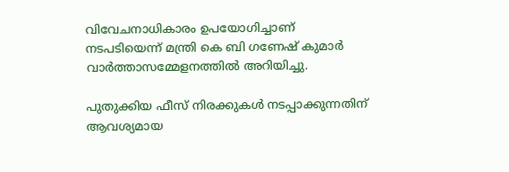വിവേചനാധികാരം ഉപയോഗിച്ചാണ് നടപടിയെന്ന് മന്ത്രി കെ ബി ഗണേഷ് കുമാര്‍ വാര്‍ത്താസമ്മേളനത്തില്‍ അറിയിച്ചു.

പുതുക്കിയ ഫീസ് നിരക്കുകള്‍ നടപ്പാക്കുന്നതിന് ആവശ്യമായ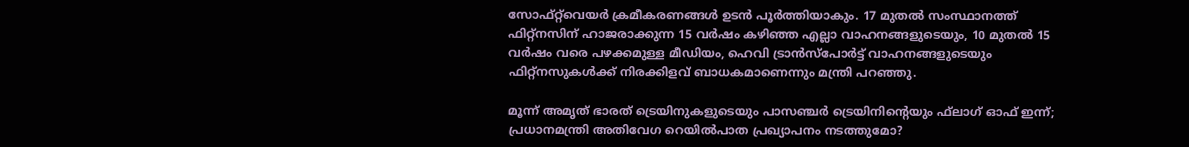സോഫ്റ്റ്‌വെയര്‍ ക്രമീകരണങ്ങള്‍ ഉടന്‍ പൂര്‍ത്തിയാകും. 17 മുതല്‍ സംസ്ഥാനത്ത് ഫിറ്റ്‌നസിന് ഹാജരാക്കുന്ന 15 വര്‍ഷം കഴിഞ്ഞ എല്ലാ വാഹനങ്ങളുടെയും, 10 മുതല്‍ 15 വര്‍ഷം വരെ പഴക്കമുള്ള മീഡിയം, ഹെവി ട്രാന്‍സ്‌പോര്‍ട്ട് വാഹനങ്ങളുടെയും ഫിറ്റ്‌നസുകള്‍ക്ക് നിരക്കിളവ് ബാധകമാണെന്നും മന്ത്രി പറഞ്ഞു.

മൂന്ന് അമൃത് ഭാരത് ട്രെയിനുകളുടെയും പാസഞ്ചര്‍ ട്രെയിനിന്റെയും ഫ്‌ലാഗ് ഓഫ് ഇന്ന്; പ്രധാനമന്ത്രി അതിവേഗ റെയില്‍പാത പ്രഖ്യാപനം നടത്തുമോ?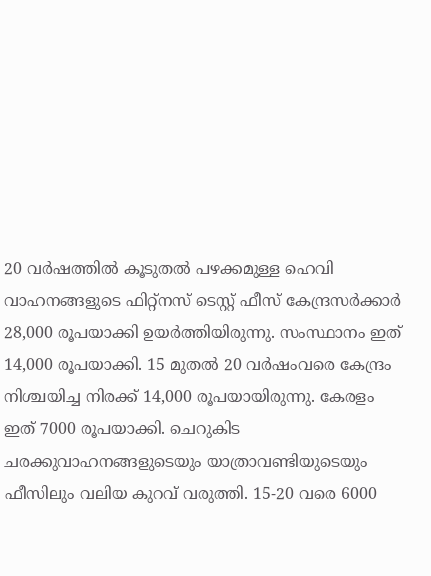20 വര്‍ഷത്തില്‍ കൂടുതല്‍ പഴക്കമുള്ള ഹെവി വാഹനങ്ങളുടെ ഫിറ്റ്നസ് ടെസ്റ്റ് ഫീസ് കേന്ദ്രസര്‍ക്കാര്‍ 28,000 രൂപയാക്കി ഉയര്‍ത്തിയിരുന്നു. സംസ്ഥാനം ഇത് 14,000 രൂപയാക്കി. 15 മുതല്‍ 20 വര്‍ഷംവരെ കേന്ദ്രം നിശ്ചയിച്ച നിരക്ക് 14,000 രൂപയായിരുന്നു. കേരളം ഇത് 7000 രൂപയാക്കി. ചെറുകിട ചരക്കുവാഹനങ്ങളുടെയും യാത്രാവണ്ടിയുടെയും ഫീസിലും വലിയ കുറവ് വരുത്തി. 15-20 വരെ 6000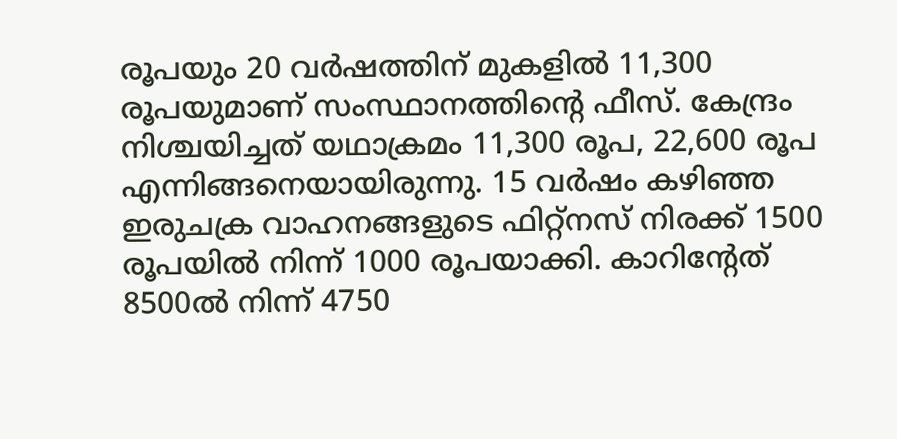രൂപയും 20 വര്‍ഷത്തിന് മുകളില്‍ 11,300 രൂപയുമാണ് സംസ്ഥാനത്തിന്റെ ഫീസ്. കേന്ദ്രം നിശ്ചയിച്ചത് യഥാക്രമം 11,300 രൂപ, 22,600 രൂപ എന്നിങ്ങനെയായിരുന്നു. 15 വര്‍ഷം കഴിഞ്ഞ ഇരുചക്ര വാഹനങ്ങളുടെ ഫിറ്റ്‌നസ് നിരക്ക് 1500 രൂപയില്‍ നിന്ന് 1000 രൂപയാക്കി. കാറിന്റേത് 8500ല്‍ നിന്ന് 4750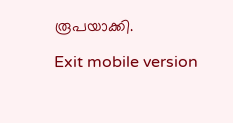രൂപയാക്കി.

Exit mobile version